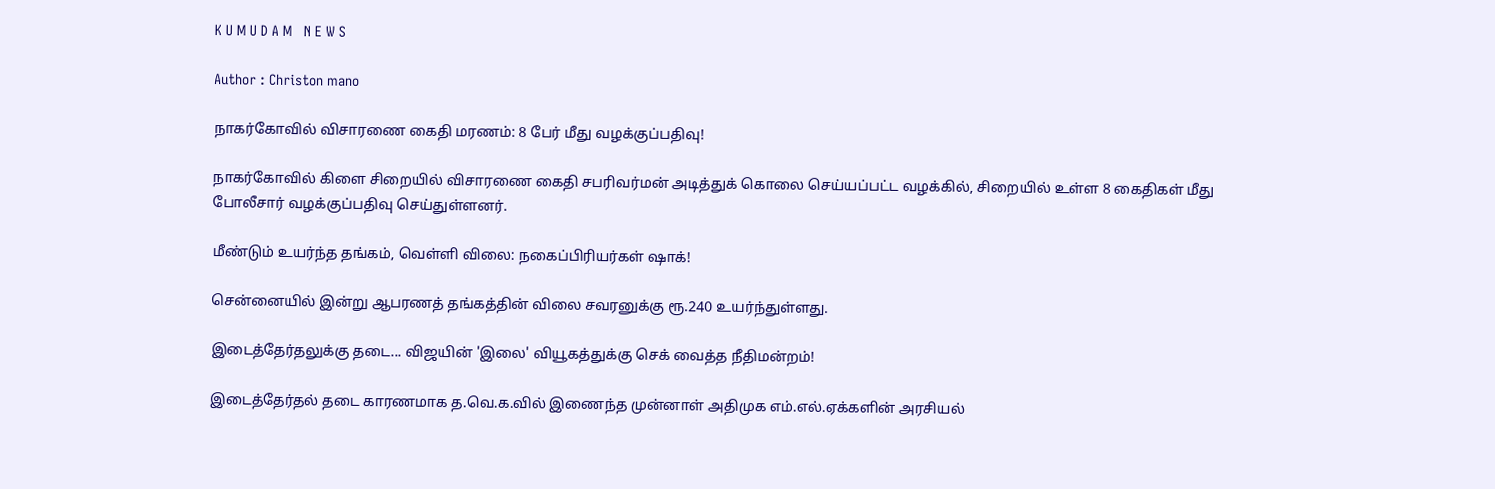K U M U D A M   N E W S

Author : Christon mano

நாகர்கோவில் விசாரணை கைதி மரணம்: 8 பேர் மீது வழக்குப்பதிவு!

நாகர்கோவில் கிளை சிறையில் விசாரணை கைதி சபரிவர்மன் அடித்துக் கொலை செய்யப்பட்ட வழக்கில், சிறையில் உள்ள 8 கைதிகள் மீது போலீசார் வழக்குப்பதிவு செய்துள்ளனர்.

மீண்டும் உயர்ந்த தங்கம், வெள்ளி விலை: நகைப்பிரியர்கள் ஷாக்!

சென்னையில் இன்று ஆபரணத் தங்கத்தின் விலை சவரனுக்கு ரூ.240 உயர்ந்துள்ளது.

இடைத்தேர்தலுக்கு தடை... விஜயின் 'இலை' வியூகத்துக்கு செக் வைத்த நீதிமன்றம்!

இடைத்தேர்தல் தடை காரணமாக த.வெ.க.வில் இணைந்த முன்னாள் அதிமுக எம்.எல்.ஏக்களின் அரசியல்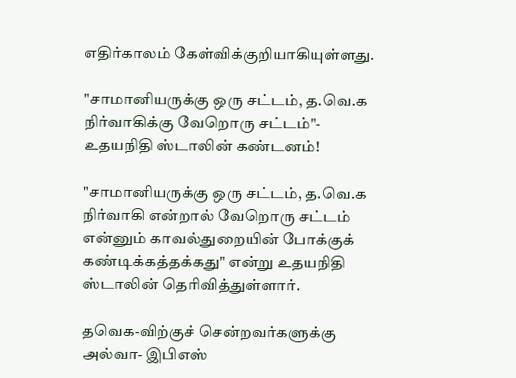எதிர்காலம் கேள்விக்குறியாகியுள்ளது.

"சாமானியருக்கு ஒரு சட்டம், த.வெ.க நிர்வாகிக்கு வேறொரு சட்டம்"- உதயநிதி ஸ்டாலின் கண்டனம்!

"சாமானியருக்கு ஒரு சட்டம், த.வெ.க நிர்வாகி என்றால் வேறொரு சட்டம் என்னும் காவல்துறையின் போக்குக் கண்டிக்கத்தக்கது" என்று உதயநிதி ஸ்டாலின் தெரிவித்துள்ளார்.

தவெக-விற்குச் சென்றவர்களுக்கு அல்வா- இபிஎஸ்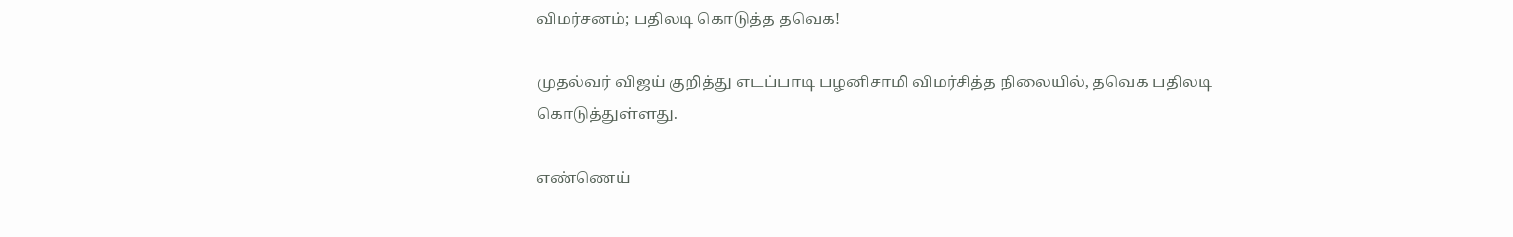விமர்சனம்; பதிலடி கொடுத்த தவெக!

முதல்வர் விஜய் குறித்து எடப்பாடி பழனிசாமி விமர்சித்த நிலையில், தவெக பதிலடி கொடுத்துள்ளது.

எண்ணெய்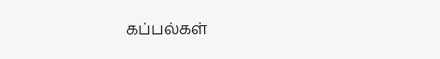கப்பல்கள்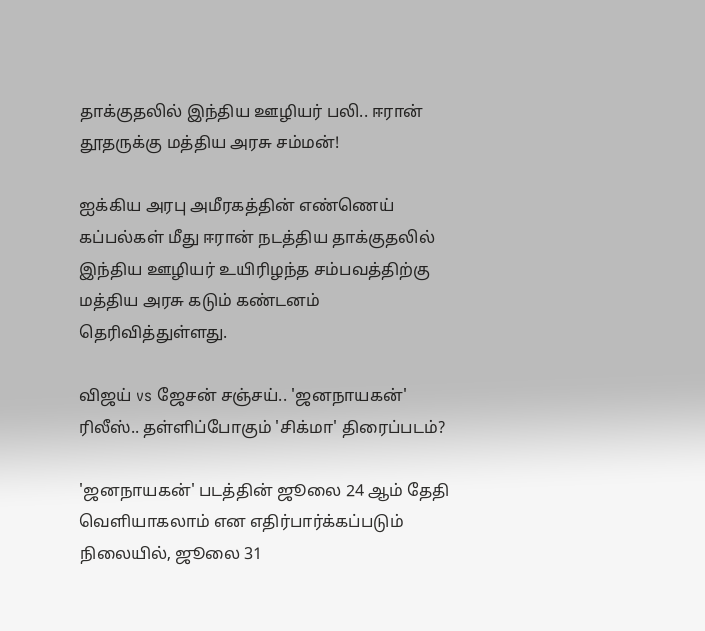தாக்குதலில் இந்திய ஊழியர் பலி.. ஈரான் தூதருக்கு மத்திய அரசு சம்மன்!

ஐக்கிய அரபு அமீரகத்தின் எண்ணெய் கப்பல்கள் மீது ஈரான் நடத்திய தாக்குதலில் இந்திய ஊழியர் உயிரிழந்த சம்பவத்திற்கு மத்திய அரசு கடும் கண்டனம் தெரிவித்துள்ளது.

விஜய் vs ஜேசன் சஞ்சய்.. 'ஜனநாயகன்' ரிலீஸ்.. தள்ளிப்போகும் 'சிக்மா' திரைப்படம்?

'ஜனநாயகன்' படத்தின் ஜூலை 24 ஆம் தேதி வெளியாகலாம் என எதிர்பார்க்கப்படும் நிலையில், ஜூலை 31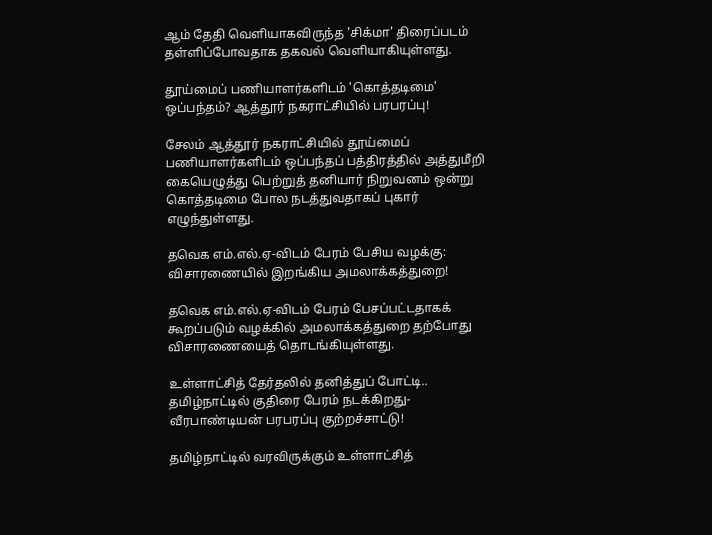ஆம் தேதி வெளியாகவிருந்த 'சிக்மா' திரைப்படம் தள்ளிப்போவதாக தகவல் வெளியாகியுள்ளது.

தூய்மைப் பணியாளர்களிடம் 'கொத்தடிமை' ஒப்பந்தம்? ஆத்தூர் நகராட்சியில் பரபரப்பு!

சேலம் ஆத்தூர் நகராட்சியில் தூய்மைப் பணியாளர்களிடம் ஒப்பந்தப் பத்திரத்தில் அத்துமீறி கையெழுத்து பெற்றுத் தனியார் நிறுவனம் ஒன்று கொத்தடிமை போல நடத்துவதாகப் புகார் எழுந்துள்ளது.

தவெக எம்.எல்.ஏ-விடம் பேரம் பேசிய வழக்கு: விசாரணையில் இறங்கிய அமலாக்கத்துறை!

தவெக எம்.எல்.ஏ-விடம் பேரம் பேசப்பட்டதாகக் கூறப்படும் வழக்கில் அமலாக்கத்துறை தற்போது விசாரணையைத் தொடங்கியுள்ளது.

உள்ளாட்சித் தேர்தலில் தனித்துப் போட்டி.. தமிழ்நாட்டில் குதிரை பேரம் நடக்கிறது- வீரபாண்டியன் பரபரப்பு குற்றச்சாட்டு!

தமிழ்நாட்டில் வரவிருக்கும் உள்ளாட்சித்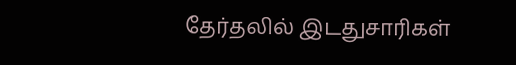தேர்தலில் இடதுசாரிகள்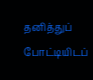தனித்துப் போட்டியிடப்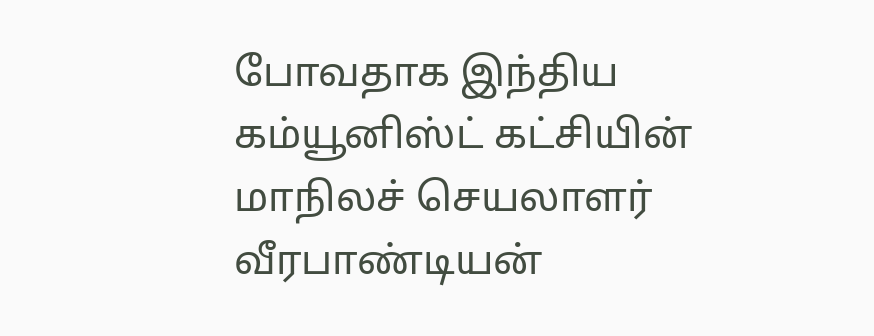போவதாக இந்திய கம்யூனிஸ்ட் கட்சியின் மாநிலச் செயலாளர் வீரபாண்டியன்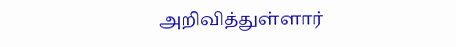அறிவித்துள்ளார்